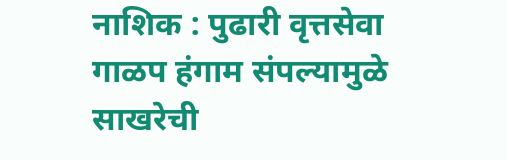नाशिक : पुढारी वृत्तसेवा
गाळप हंगाम संपल्यामुळे साखरेची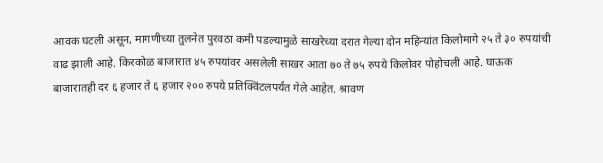आवक घटली असून, मागणीच्या तुलनेत पुरवठा कमी पडल्यामुळे साखरेच्या दरात गेल्या दोन महिन्यांत किलोमागे २५ ते ३० रुपयांची वाढ झाली आहे. किरकोळ बाजारात ४५ रुपयांवर असलेली साखर आता ७० ते ७५ रुपये किलोवर पोहोचली आहे. घाऊक बाजारातही दर ६ हजार ते ६ हजार २०० रुपये प्रतिक्विंटलपर्यंत गेले आहेत. श्रावण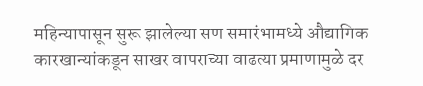महिन्यापासून सुरू झालेल्या सण समारंभामध्ये औद्यागिक कारखान्यांकडून साखर वापराच्या वाढत्या प्रमाणामुळे दर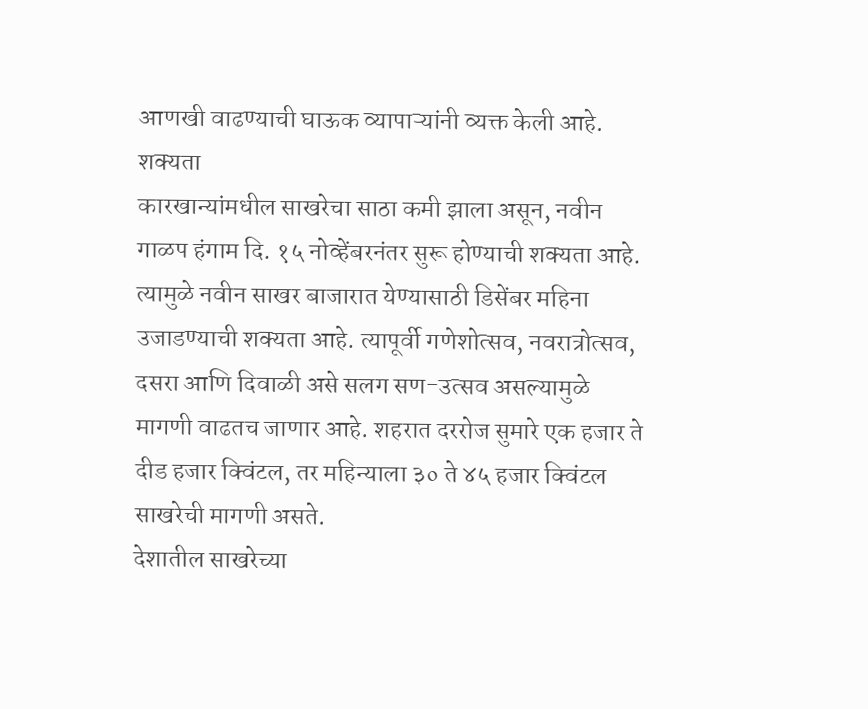आणखी वाढण्याची घाऊक व्यापाऱ्यांनी व्यक्त केली आहे. शक्यता
कारखान्यांमधील साखरेचा साठा कमी झाला असून, नवीन गाळप हंगाम दि. १५ नोव्हेंबरनंतर सुरू होण्याची शक्यता आहे. त्यामुळे नवीन साखर बाजारात येण्यासाठी डिसेंबर महिना उजाडण्याची शक्यता आहे. त्यापूर्वी गणेशोत्सव, नवरात्रोत्सव, दसरा आणि दिवाळी असे सलग सण-उत्सव असल्यामुळे मागणी वाढतच जाणार आहे. शहरात दररोज सुमारे एक हजार ते दीड हजार क्विंटल, तर महिन्याला ३० ते ४५ हजार क्विंटल साखरेची मागणी असते.
देशातील साखरेच्या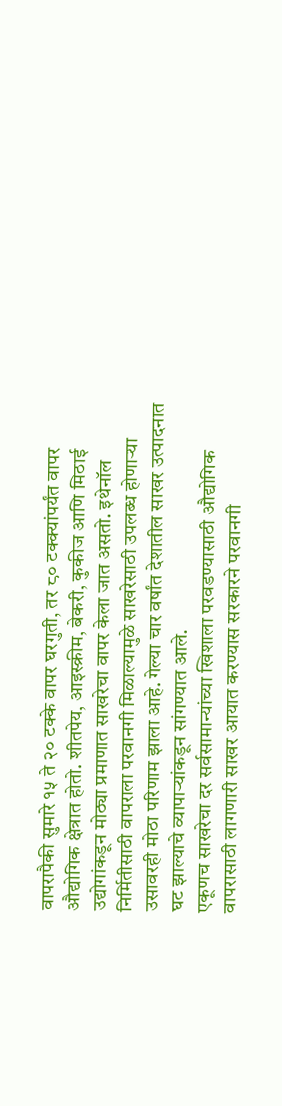वापरापैकी सुमारे १५ ते २० टक्के वापर घरगुती, तर ८० टक्क्यांपर्यंत वापर औद्योगिक क्षेत्रात होतो. शीतपेय, आइस्क्रीम, बेकरी, कुकीज आणि मिठाई उद्योगांकडून मोठ्या प्रमाणात साखरेचा वापर केला जात असतो. इथेनॉल निर्मितीसाठी वापराला परवानगी मिळाल्यामुळे साखरेसाठी उपलब्ध होणाऱ्या उसावरही मोठा परिणाम झाला आहे. गेल्या चार वर्षांत देशातील साखर उत्पादनात घट झाल्याचे व्यापाऱ्यांकडून सांगण्यात आले.
एकूणच साखरेचा दर सर्वसामान्यांच्या खिशाला परवडण्यासाठी औद्योगिक वापरासाठी लागणारी साखर आयात करण्यास सरकारने परवानगी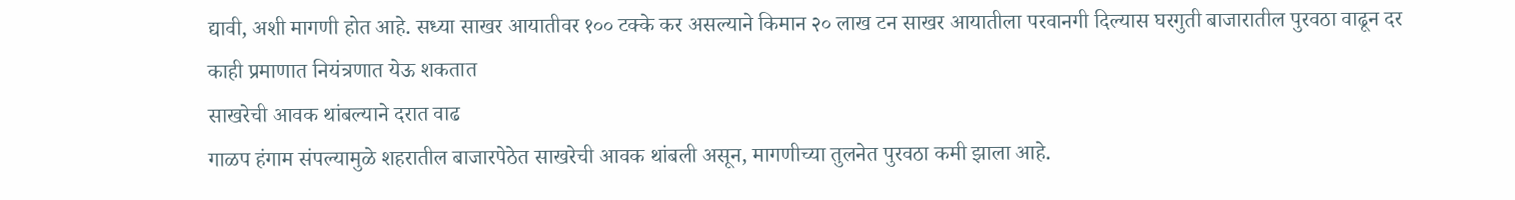द्यावी, अशी मागणी होत आहे. सध्या साखर आयातीवर १०० टक्के कर असल्याने किमान २० लाख टन साखर आयातीला परवानगी दिल्यास घरगुती बाजारातील पुरवठा वाढून दर काही प्रमाणात नियंत्रणात येऊ शकतात
साखरेची आवक थांबल्याने दरात वाढ
गाळप हंगाम संपल्यामुळे शहरातील बाजारपेठेत साखरेची आवक थांबली असून, मागणीच्या तुलनेत पुरवठा कमी झाला आहे.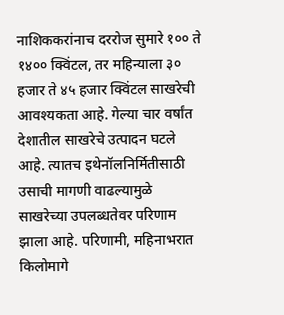नाशिककरांनाच दररोज सुमारे १०० ते १४०० क्विंटल, तर महिन्याला ३० हजार ते ४५ हजार क्विंटल साखरेची आवश्यकता आहे. गेल्या चार वर्षांत देशातील साखरेचे उत्पादन घटले आहे. त्यातच इथेनॉलनिर्मितीसाठी उसाची मागणी वाढल्यामुळे साखरेच्या उपलब्धतेवर परिणाम झाला आहे. परिणामी, महिनाभरात किलोमागे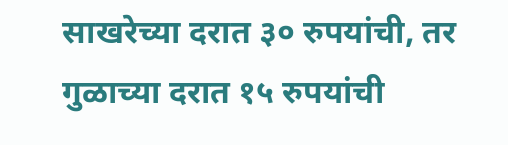साखरेच्या दरात ३० रुपयांची, तर गुळाच्या दरात १५ रुपयांची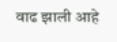वाढ झाली आहे